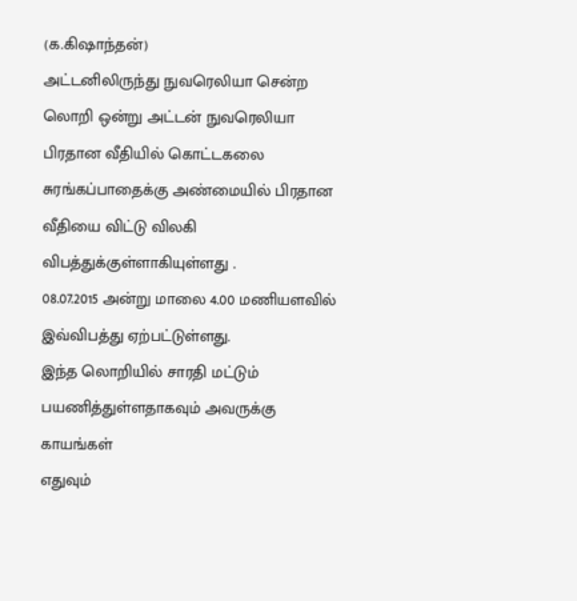(க.கிஷாந்தன்)
அட்டனிலிருந்து நுவரெலியா சென்ற லொறி ஒன்று அட்டன் நுவரெலியா
பிரதான வீதியில் கொட்டகலை சுரங்கப்பாதைக்கு அண்மையில் பிரதான வீதியை விட்டு விலகி விபத்துக்குள்ளாகியுள்ளது .
08.07.2015 அன்று மாலை 4.00 மணியளவில் இவ்விபத்து ஏற்பட்டுள்ளது.
இந்த லொறியில் சாரதி மட்டும் பயணித்துள்ளதாகவும் அவருக்கு காயங்கள்
எதுவும்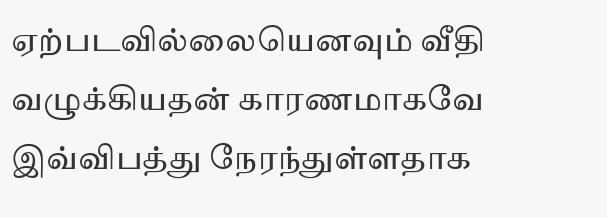ஏற்படவில்லையெனவும் வீதி வழுக்கியதன் காரணமாகவே இவ்விபத்து நேரந்துள்ளதாக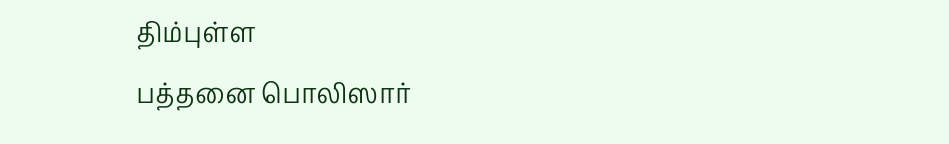திம்புள்ள
பத்தனை பொலிஸார்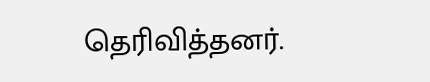தெரிவித்தனர்.